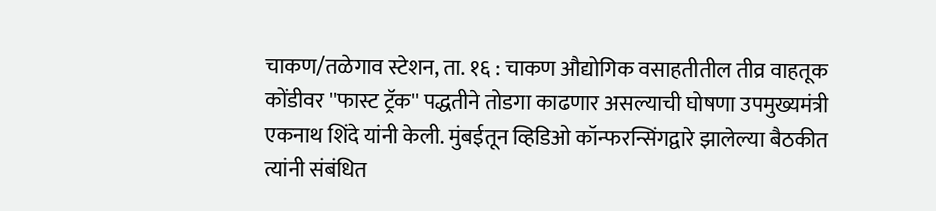चाकण/तळेगाव स्टेशन, ता. १६ : चाकण औद्योगिक वसाहतीतील तीव्र वाहतूक कोंडीवर ''फास्ट ट्रॅक'' पद्धतीने तोडगा काढणार असल्याची घोषणा उपमुख्यमंत्री एकनाथ शिंदे यांनी केली. मुंबईतून व्हिडिओ कॉन्फरन्सिंगद्वारे झालेल्या बैठकीत त्यांनी संबंधित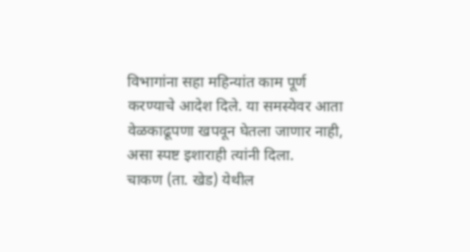विभागांना सहा महिन्यांत काम पूर्ण करण्याचे आदेश दिले. या समस्येवर आता वेळकाढूपणा खपवून घेतला जाणार नाही, असा स्पष्ट इशाराही त्यांनी दिला.
चाकण (ता. खेड) येथील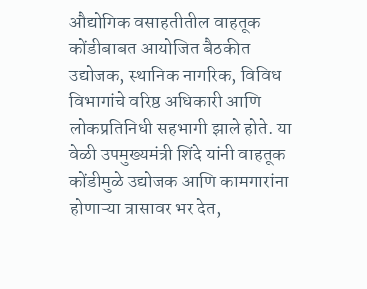औद्योगिक वसाहतीतील वाहतूक कोंडीबाबत आयोजित बैठकीत उद्योजक, स्थानिक नागरिक, विविध विभागांचे वरिष्ठ अधिकारी आणि लोकप्रतिनिधी सहभागी झाले होते. या वेळी उपमुख्यमंत्री शिंदे यांनी वाहतूक कोंडीमुळे उद्योजक आणि कामगारांना होणाऱ्या त्रासावर भर देत,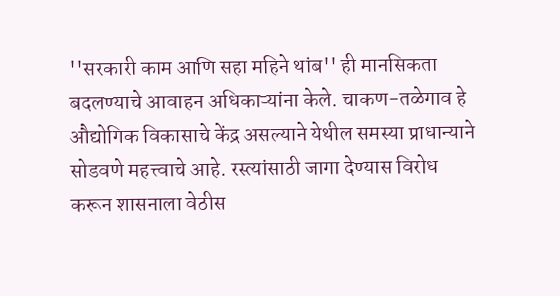''सरकारी काम आणि सहा महिने थांब'' ही मानसिकता बदलण्याचे आवाहन अधिकाऱ्यांना केले. चाकण-तळेगाव हे औद्योगिक विकासाचे केंद्र असल्याने येथील समस्या प्राधान्याने सोडवणे महत्त्वाचे आहे. रस्त्यांसाठी जागा देण्यास विरोध करून शासनाला वेठीस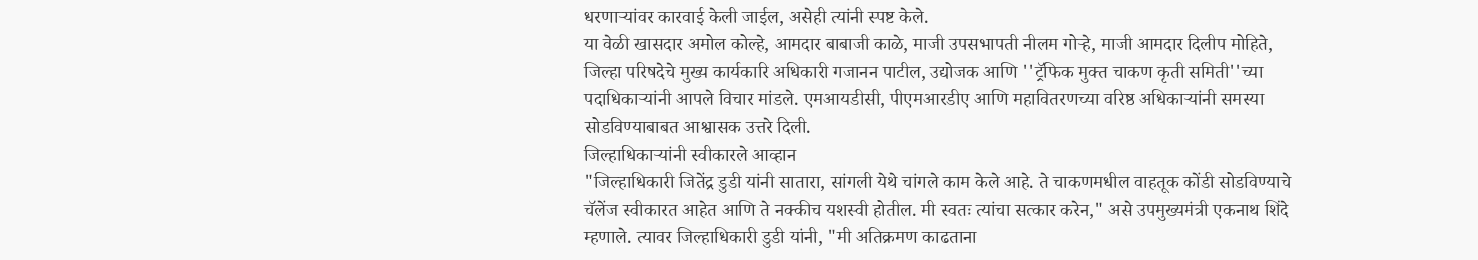धरणाऱ्यांवर कारवाई केली जाईल, असेही त्यांनी स्पष्ट केले.
या वेळी खासदार अमोल कोल्हे, आमदार बाबाजी काळे, माजी उपसभापती नीलम गोऱ्हे, माजी आमदार दिलीप मोहिते, जिल्हा परिषदेचे मुख्य कार्यकारि अधिकारी गजानन पाटील, उद्योजक आणि ''ट्रॅफिक मुक्त चाकण कृती समिती''च्या पदाधिकाऱ्यांनी आपले विचार मांडले. एमआयडीसी, पीएमआरडीए आणि महावितरणच्या वरिष्ठ अधिकाऱ्यांनी समस्या सोडविण्याबाबत आश्वासक उत्तरे दिली.
जिल्हाधिकाऱ्यांनी स्वीकारले आव्हान
"जिल्हाधिकारी जितेंद्र डुडी यांनी सातारा, सांगली येथे चांगले काम केले आहे. ते चाकणमधील वाहतूक कोंडी सोडविण्याचे चॅलेंज स्वीकारत आहेत आणि ते नक्कीच यशस्वी होतील. मी स्वतः त्यांचा सत्कार करेन," असे उपमुख्यमंत्री एकनाथ शिंदे म्हणाले. त्यावर जिल्हाधिकारी डुडी यांनी, "मी अतिक्रमण काढताना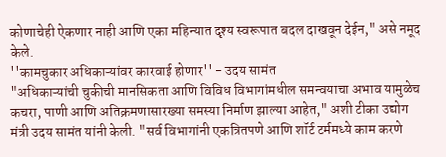कोणाचेही ऐकणार नाही आणि एका महिन्यात दृश्य स्वरूपात बदल दाखवून देईन," असे नमूद केले.
''कामचुकार अधिकाऱ्यांवर कारवाई होणार'' - उदय सामंत
"अधिकाऱ्यांची चुकीची मानसिकता आणि विविध विभागांमधील समन्वयाचा अभाव यामुळेच कचरा, पाणी आणि अतिक्रमणासारख्या समस्या निर्माण झाल्या आहेत," अशी टीका उद्योग मंत्री उदय सामंत यांनी केली. "सर्व विभागांनी एकत्रितपणे आणि शॉर्ट टर्ममध्ये काम करणे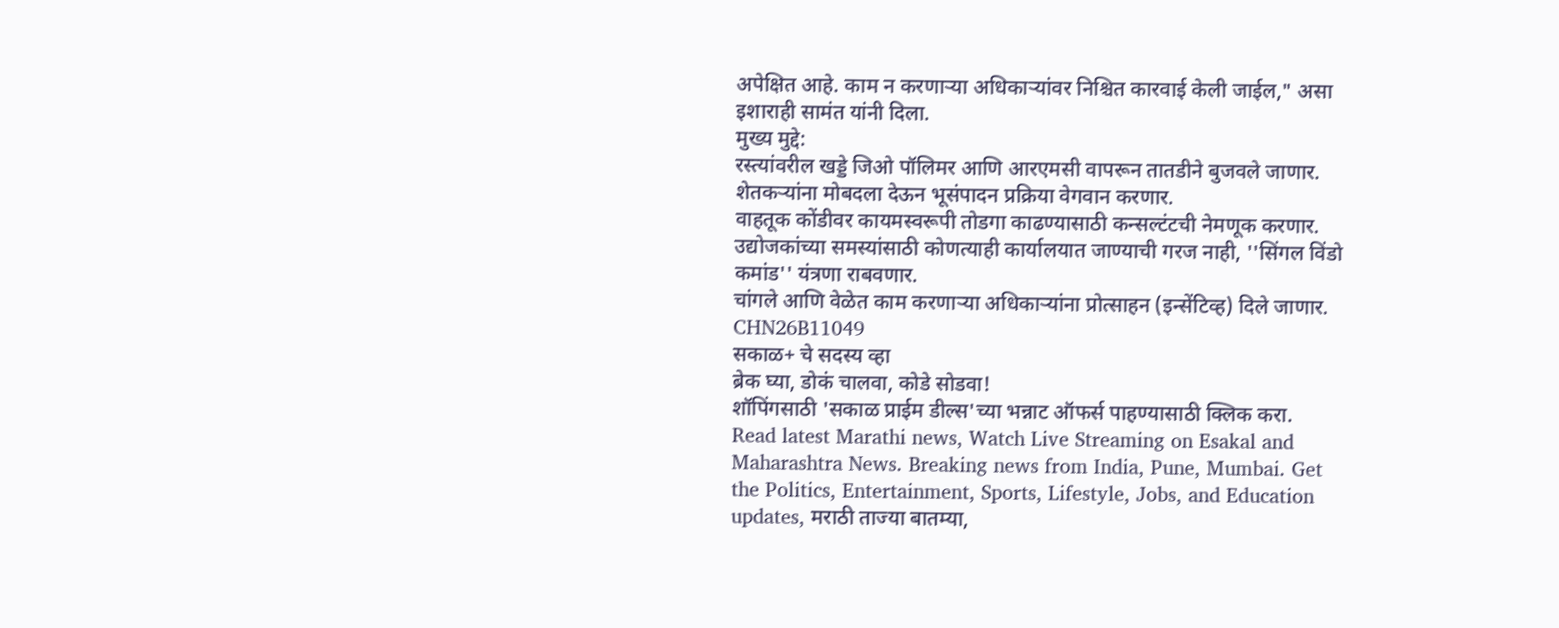अपेक्षित आहे. काम न करणाऱ्या अधिकाऱ्यांवर निश्चित कारवाई केली जाईल," असा इशाराही सामंत यांनी दिला.
मुख्य मुद्दे:
रस्त्यांवरील खड्डे जिओ पॉलिमर आणि आरएमसी वापरून तातडीने बुजवले जाणार.
शेतकऱ्यांना मोबदला देऊन भूसंपादन प्रक्रिया वेगवान करणार.
वाहतूक कोंडीवर कायमस्वरूपी तोडगा काढण्यासाठी कन्सल्टंटची नेमणूक करणार.
उद्योजकांच्या समस्यांसाठी कोणत्याही कार्यालयात जाण्याची गरज नाही, ''सिंगल विंडो कमांड'' यंत्रणा राबवणार.
चांगले आणि वेळेत काम करणाऱ्या अधिकाऱ्यांना प्रोत्साहन (इन्सेंटिव्ह) दिले जाणार.
CHN26B11049
सकाळ+ चे सदस्य व्हा
ब्रेक घ्या, डोकं चालवा, कोडे सोडवा!
शॉपिंगसाठी 'सकाळ प्राईम डील्स'च्या भन्नाट ऑफर्स पाहण्यासाठी क्लिक करा.
Read latest Marathi news, Watch Live Streaming on Esakal and Maharashtra News. Breaking news from India, Pune, Mumbai. Get the Politics, Entertainment, Sports, Lifestyle, Jobs, and Education updates, मराठी ताज्या बातम्या,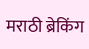मराठी ब्रेकिंग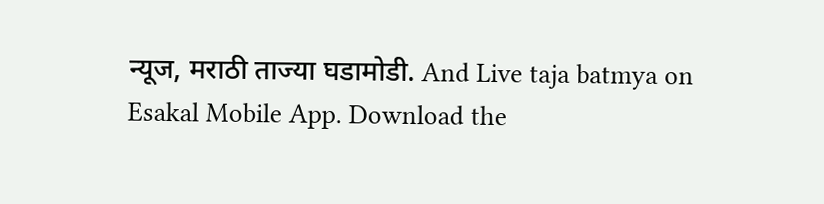न्यूज, मराठी ताज्या घडामोडी. And Live taja batmya on Esakal Mobile App. Download the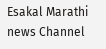Esakal Marathi news Channel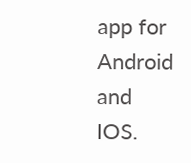app for Android and IOS.